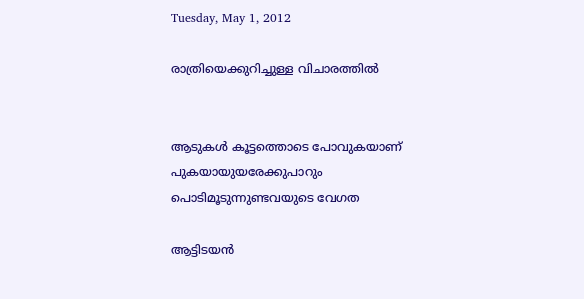Tuesday, May 1, 2012

രാത്രിയെക്കുറിച്ചുള്ള വിചാരത്തില്‍


ആടുകള്‍ കൂട്ടത്തൊടെ പോവുകയാണ്
പുകയായുയരേക്കുപാറും
പൊടിമൂടുന്നുണ്ടവയുടെ വേഗത

ആട്ടിടയന്‍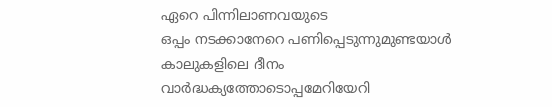ഏറെ പിന്നിലാണവയുടെ
ഒപ്പം നടക്കാനേറെ പണിപ്പെടുന്നുമുണ്ടയാള്‍
കാലുകളിലെ ദീനം
വാര്‍ദ്ധക്യത്തോടൊപ്പമേറിയേറി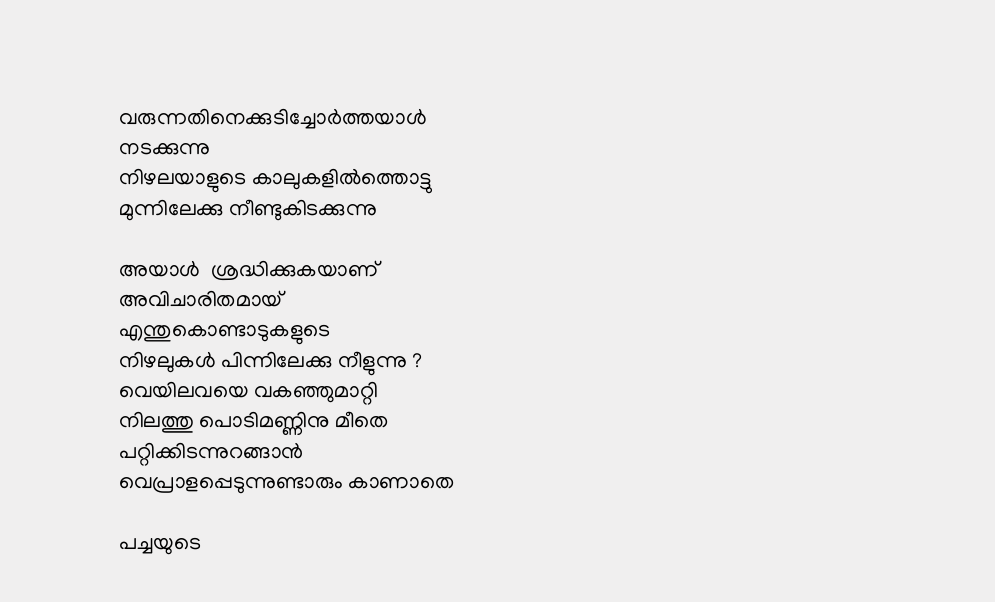വരുന്നതിനെക്കുടിച്ചോര്‍ത്തയാള്‍
നടക്കുന്നു
നിഴലയാളുടെ കാലുകളില്‍ത്തൊട്ടു
മുന്നിലേക്കു നീണ്ടുകിടക്കുന്നു

അയാള്‍  ശ്രദ്ധിക്കുകയാണ്
അവിചാരിതമായ്
എന്തുകൊണ്ടാടുകളുടെ
നിഴലുകള്‍ പിന്നിലേക്കു നീളുന്നു ?
വെയിലവയെ വകഞ്ഞുമാറ്റി
നിലത്തു പൊടിമണ്ണിനു മീതെ
പറ്റിക്കിടന്നുറങ്ങാന്‍
വെപ്രാളപ്പെടുന്നുണ്ടാരും കാണാതെ

പച്ചയുടെ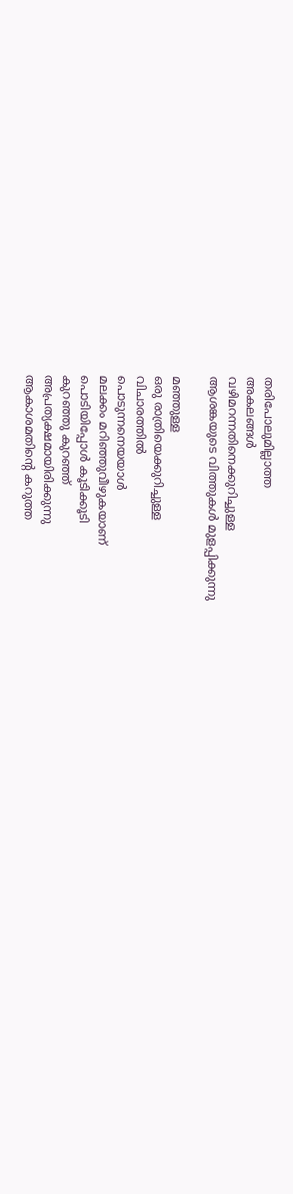തരിപോലുമില്ലാത്ത
അകലങ്ങള്‍
വഴിമറന്നതിനെക്കുറിച്ചുള്ള
ആശങ്കയുടെ വിത്തുകള്‍ മുളപ്പിക്കുന്നു

മഞ്ഞുള്ള
ഒരു രാത്രിയെക്കുറിച്ചുള്ള
വിചാരത്തില്‍
പൊടുന്നനെയയാള്‍
മലക്കം മറിഞ്ഞുവീഴുകയാണ്
പൊടിയിപ്പോള്‍ കൂടിക്കൂടി
കുറഞ്ഞു കുറഞ്ഞ്
അപ്രത്യക്ഷമായിരിക്കുന്നു
ആകാശമതിന്റെ കറുത്ത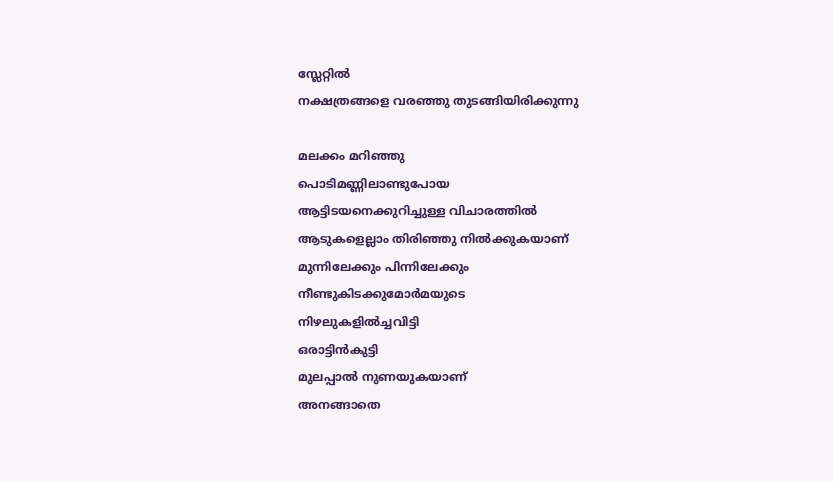സ്ലേറ്റില്‍
നക്ഷത്രങ്ങളെ വരഞ്ഞു തുടങ്ങിയിരിക്കുന്നു

മലക്കം മറിഞ്ഞു
പൊടിമണ്ണിലാണ്ടുപോയ
ആട്ടിടയനെക്കുറിച്ചുള്ള വിചാരത്തില്‍
ആടുകളെല്ലാം തിരിഞ്ഞു നില്‍ക്കുകയാണ്
മുന്നിലേക്കും പിന്നിലേക്കും
നീണ്ടുകിടക്കുമോര്‍മയുടെ
നിഴലുകളില്‍ച്ചവിട്ടി
ഒരാട്ടിന്‍കുട്ടി
മുലപ്പാല്‍ നുണയുകയാണ്
അനങ്ങാതെ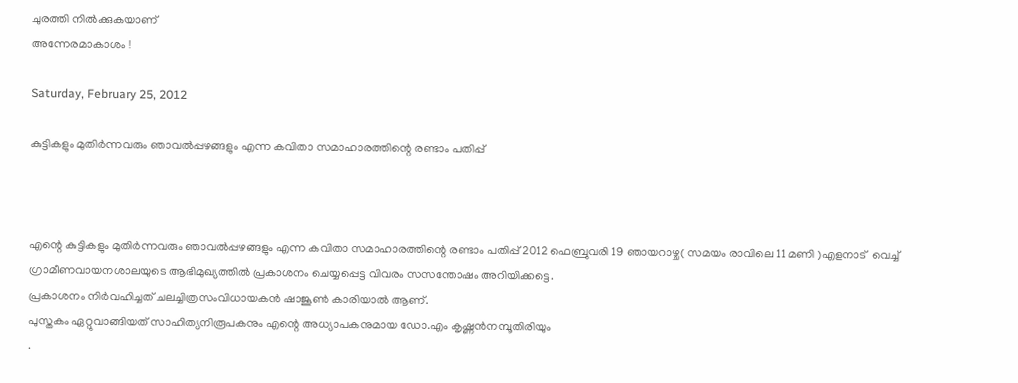ചുരത്തി നില്‍ക്കുകയാണ്
അന്നേരമാകാശം !

Saturday, February 25, 2012

കുട്ടികളും മുതിര്‍ന്നവരും ഞാവല്‍പ്പഴങ്ങളും എന്ന കവിതാ സമാഹാരത്തിന്റെ രണ്ടാം പതിപ്പ്



എന്റെ കുട്ടികളും മുതിര്‍ന്നവരും ഞാവല്‍പ്പഴങ്ങളും എന്ന കവിതാ സമാഹാരത്തിന്റെ രണ്ടാം പതിപ്പ് 2012 ഫെബ്രുവരി 19 ഞായറാഴ്ച( സമയം രാവിലെ 11 മണി )എളനാട്  വെച്ച് ഗ്രാമീണവായനശാലയുടെ ആഭിമുഖ്യത്തില്‍ പ്രകാശനം ചെയ്യപ്പെട്ട വിവരം സസന്തോഷം അറിയിക്കട്ടെ.
പ്രകാശനം നിര്‍വഹിച്ചത് ചലച്ചിത്രസംവിധായകന്‍ ഷാജൂണ്‍ കാരിയാല്‍ ആണ്.
പുസ്തകം ഏറ്റുവാങ്ങിയത് സാഹിത്യനിരൂപകനും എന്റെ അധ്യാപകനുമായ ഡോ.എം കൃഷ്ണന്‍നമ്പൂതിരിയും
.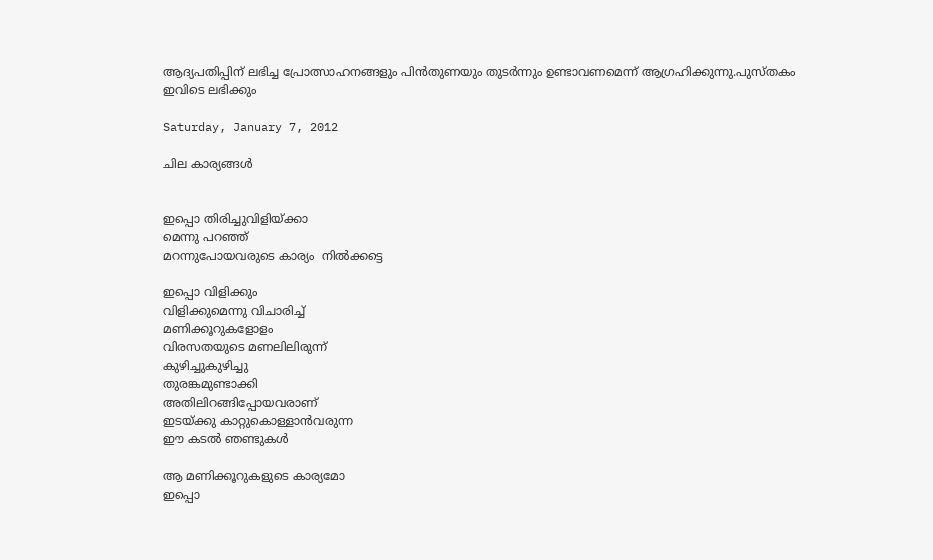ആദ്യപതിപ്പിന് ലഭിച്ച പ്രോത്സാഹനങ്ങളും പിന്‍തുണയും തുടര്‍ന്നും ഉണ്ടാവണമെന്ന് ആഗ്രഹിക്കുന്നു.പുസ്തകം ഇവിടെ ലഭിക്കും

Saturday, January 7, 2012

ചില കാര്യങ്ങള്‍


ഇപ്പൊ തിരിച്ചുവിളിയ്ക്കാ
മെന്നു പറഞ്ഞ്
മറന്നുപോയവരുടെ കാര്യം  നില്‍ക്കട്ടെ

ഇപ്പൊ വിളിക്കും
വിളിക്കുമെന്നു വിചാരിച്ച്
മണിക്കൂറുകളോളം
വിരസതയുടെ മണലിലിരുന്ന്
കുഴിച്ചുകുഴിച്ചു
തുരങ്കമുണ്ടാക്കി
അതിലിറങ്ങിപ്പോയവരാണ്
ഇടയ്ക്കു കാറ്റുകൊള്ളാന്‍വരുന്ന
ഈ കടല്‍ ഞണ്ടുകള്‍

ആ മണിക്കൂറുകളുടെ കാര്യമോ
ഇപ്പൊ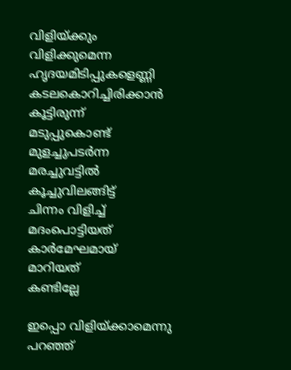വിളിയ്ക്കും
വിളിക്കുമെന്ന
ഹൃദയമിടിപ്പുകളെണ്ണി
കടലകൊറിച്ചിരിക്കാന്‍
കൂട്ടിരുന്ന്
മടുപ്പുകൊണ്ട്
മുളച്ചുപടര്‍ന്ന
മരച്ചുവട്ടില്‍
കൂച്ചുവിലങ്ങിട്ട്
ചിന്നം വിളിച്ച്
മദംപൊട്ടിയത്
കാര്‍മേഘമായ്
മാറിയത്
കണ്ടില്ലേ

ഇപ്പൊ വിളിയ്ക്കാമെന്നു പറഞ്ഞ്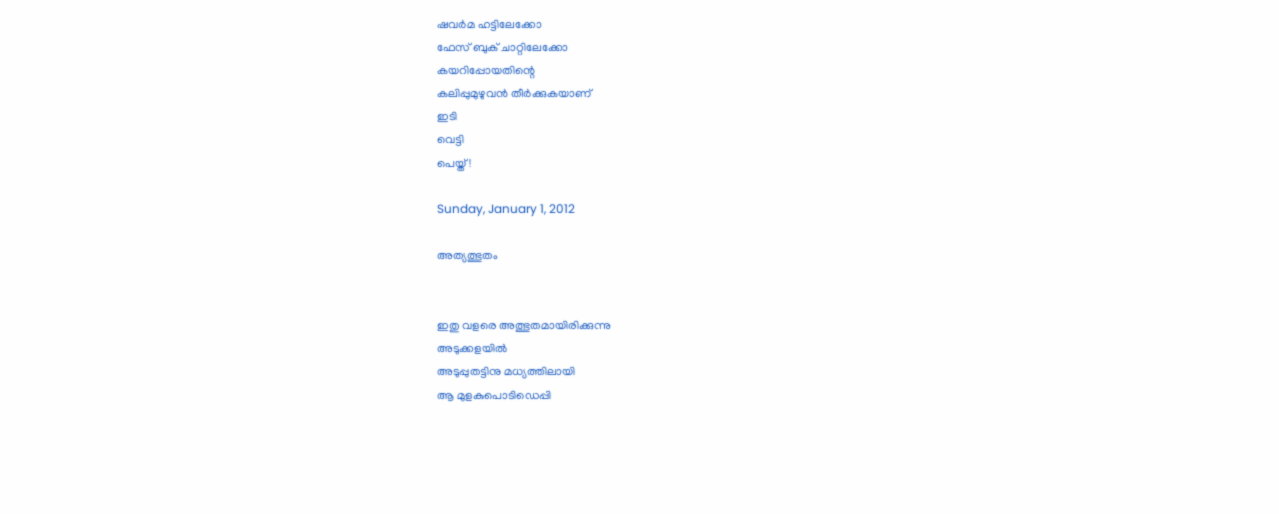ഷവര്‍മ ഹട്ടിലേക്കോ
ഫേസ് ബുക് ചാറ്റിലേക്കോ
കയറിപ്പോയതിന്റെ
കലിപ്പുമുഴുവന്‍ തീര്‍ക്കുകയാണ്
ഇടി
വെട്ടി
പെയ്ത് !

Sunday, January 1, 2012

അത്യത്ഭുതം


ഇതു വളരെ അത്ഭുതമായിരിക്കുന്നു
അടുക്കളയില്‍
അടുപ്പുതട്ടിനു മധ്യത്തിലായി
ആ മുളകുപൊടിഡെപ്പി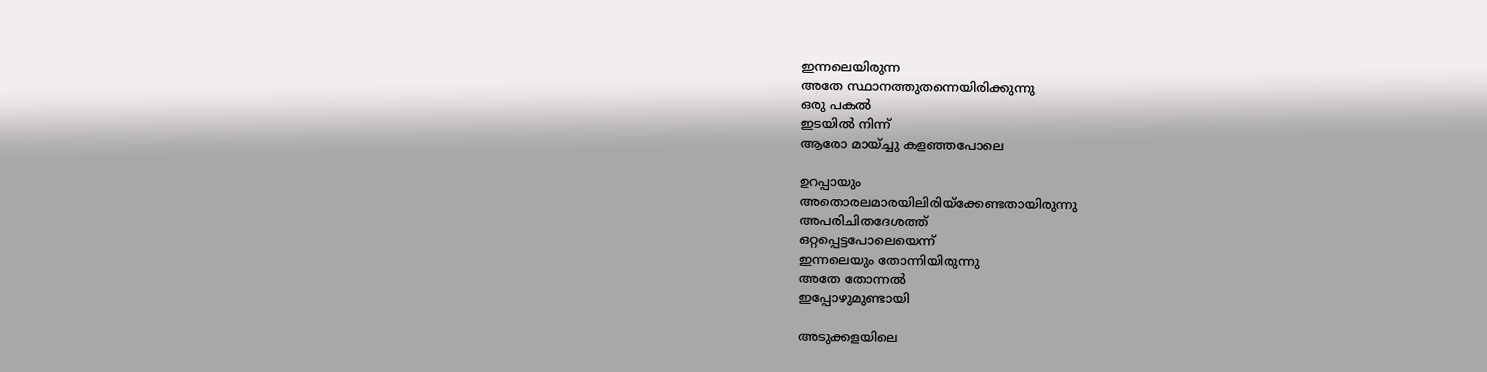ഇന്നലെയിരുന്ന
അതേ സ്ഥാനത്തുതന്നെയിരിക്കുന്നു
ഒരു പകല്‍
ഇടയില്‍ നിന്ന്
ആരോ മായ്ച്ചു കളഞ്ഞപോലെ

ഉറപ്പായും
അതൊരലമാരയിലിരിയ്ക്കേണ്ടതായിരുന്നു
അപരിചിതദേശത്ത്
ഒറ്റപ്പെട്ടപോലെയെന്ന്
ഇന്നലെയും തോന്നിയിരുന്നു
അതേ തോന്നല്‍
ഇപ്പോഴുമുണ്ടായി

അടുക്കളയിലെ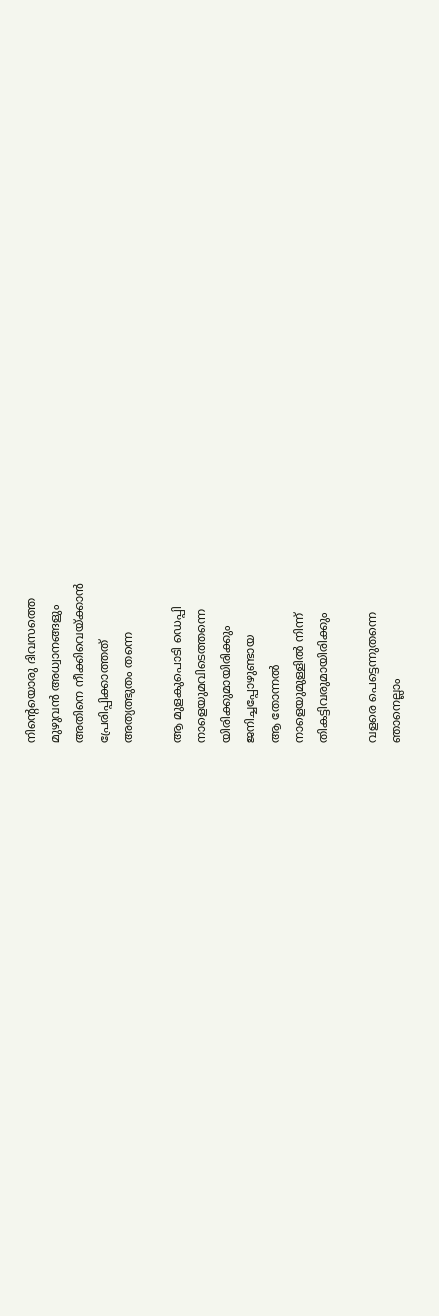നിന്റെയൊരു ദിവസത്തെ
മുഴുവന്‍ അധ്വാനങ്ങളും
അതിനെ നീക്കിവെയ്ക്കാന്‍
പ്രേരിപ്പിക്കാത്തത്
അത്യത്ഭുതം തന്നെ

ആ മുളകുപൊടി ഡെപ്പി
നാളെയുമവിടെത്തന്നെ
യിരിക്കുമായിരിക്കും
ജനിച്ചപ്പോഴുണ്ടായ
ആ തോന്നല്‍
നാളെയുമുള്ളില്‍ നിന്ന്
തികട്ടിവരുമായിരിക്കും

വളരെ പെട്ടെന്നുതന്നെ
ഞാനെല്ലാം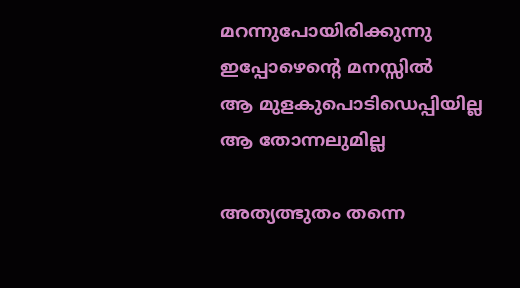മറന്നുപോയിരിക്കുന്നു
ഇപ്പോഴെന്റെ മനസ്സില്‍
ആ മുളകുപൊടിഡെപ്പിയില്ല
ആ തോന്നലുമില്ല

അത്യത്ഭുതം തന്നെ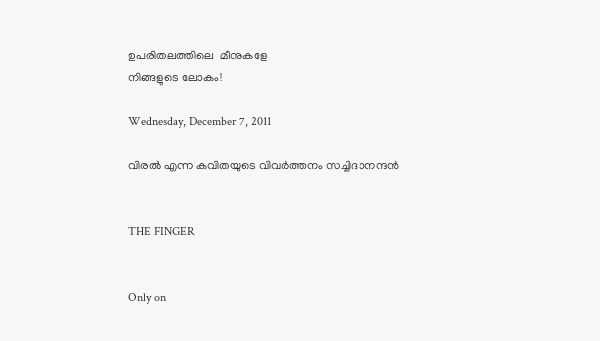ഉപരിതലത്തിലെ  മീനുകളേ
നിങ്ങളുടെ ലോകം!

Wednesday, December 7, 2011

വിരല്‍ എന്ന കവിതയുടെ വിവര്‍ത്തനം സച്ചിദാനന്ദന്‍


THE FINGER


Only on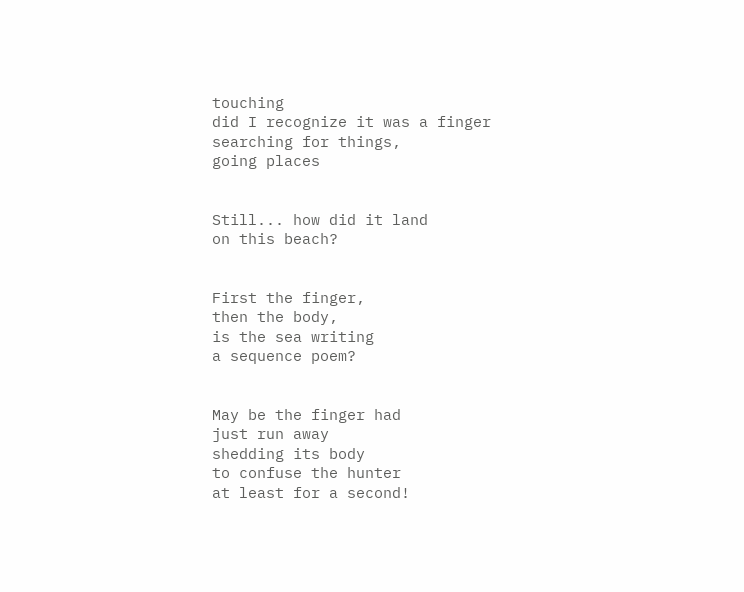touching
did I recognize it was a finger
searching for things,
going places


Still... how did it land
on this beach?


First the finger,
then the body,
is the sea writing
a sequence poem?


May be the finger had
just run away
shedding its body
to confuse the hunter
at least for a second!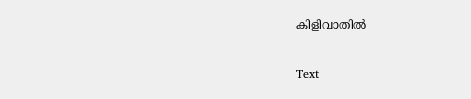കിളിവാതില്‍

Text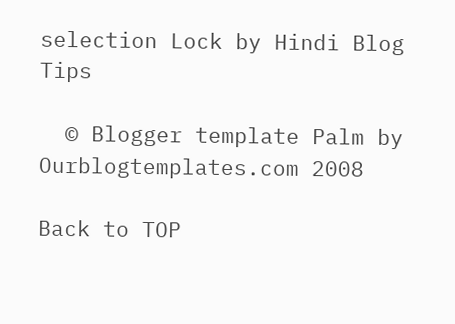selection Lock by Hindi Blog Tips

  © Blogger template Palm by Ourblogtemplates.com 2008

Back to TOP